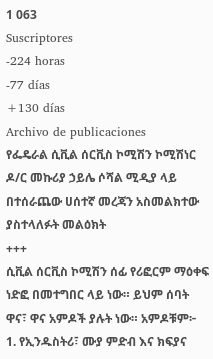1 063
Suscriptores
-224 horas
-77 días
+130 días
Archivo de publicaciones
የፌዴራል ሲቪል ሰርቪስ ኮሚሽን ኮሚሽነር ዶ/ር መኩሪያ ኃይሌ ሶሻል ሚዲያ ላይ በተሰራጨው ሀሰተኛ መረጃን አስመልክተው ያስተላለፉት መልዕክት
+++
ሲቪል ሰርቪስ ኮሚሽን ሰፊ የሪፎርም ማዕቀፍ ነድፎ በመተግበር ላይ ነው። ይህም ሰባት ዋና፣ ዋና አምዶች ያሉት ነው። አምዶቹም፦
1. የኢንዱስትሪ፣ ሙያ ምድብ እና ክፍያና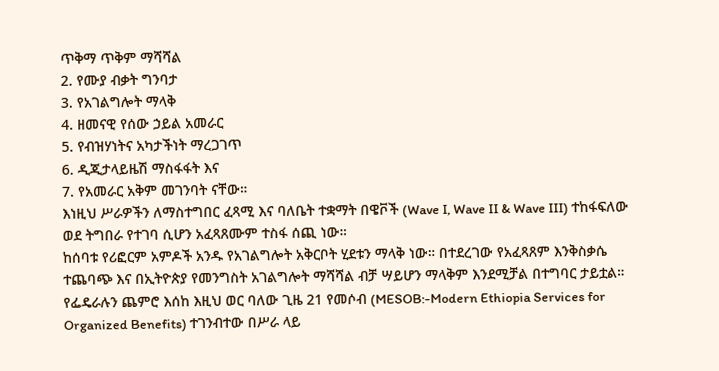ጥቅማ ጥቅም ማሻሻል
2. የሙያ ብቃት ግንባታ
3. የአገልግሎት ማላቅ
4. ዘመናዊ የሰው ኃይል አመራር
5. የብዝሃነትና አካታችነት ማረጋገጥ
6. ዲጂታላይዜሽ ማስፋፋት እና
7. የአመራር አቅም መገንባት ናቸው።
እነዚህ ሥራዎችን ለማስተግበር ፈጻሚ እና ባለቤት ተቋማት በዌቮች (Wave I, Wave II & Wave III) ተከፋፍለው ወደ ትግበራ የተገባ ሲሆን አፈጻጸሙም ተስፋ ሰጪ ነው።
ከሰባቱ የሪፎርም አምዶች አንዱ የአገልግሎት አቅርቦት ሂደቱን ማላቅ ነው። በተደረገው የአፈጻጸም እንቅስቃሴ ተጨባጭ እና በኢትዮጵያ የመንግስት አገልግሎት ማሻሻል ብቻ ሣይሆን ማላቅም እንደሚቻል በተግባር ታይቷል። የፌዴራሉን ጨምሮ እሰከ እዚህ ወር ባለው ጊዜ 21 የመሶብ (MESOB:-Modern Ethiopia Services for Organized Benefits) ተገንብተው በሥራ ላይ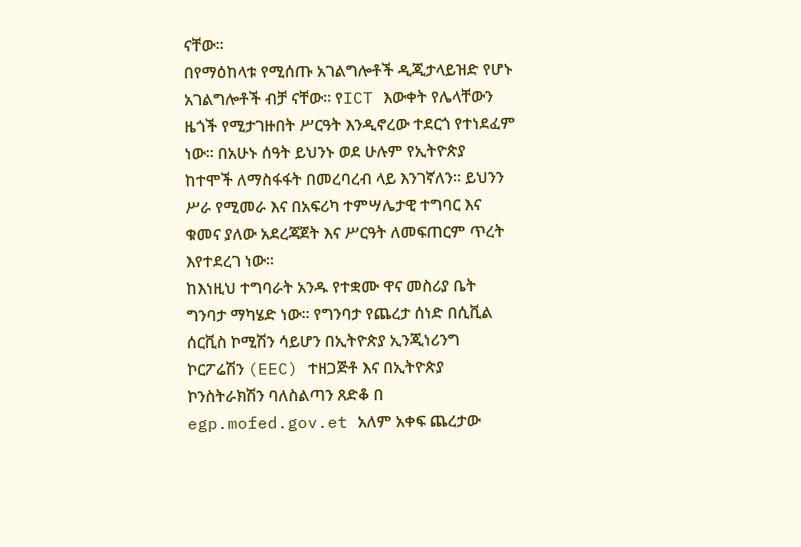ናቸው።
በየማዕከላቱ የሚሰጡ አገልግሎቶች ዲጂታላይዝድ የሆኑ አገልግሎቶች ብቻ ናቸው። የICT እውቀት የሌላቸውን ዜጎች የሚታገዙበት ሥርዓት እንዲኖረው ተደርጎ የተነደፈም ነው። በአሁኑ ሰዓት ይህንኑ ወደ ሁሉም የኢትዮጵያ ከተሞች ለማስፋፋት በመረባረብ ላይ እንገኛለን። ይህንን ሥራ የሚመራ እና በአፍሪካ ተምሣሌታዊ ተግባር እና ቁመና ያለው አደረጃጀት እና ሥርዓት ለመፍጠርም ጥረት እየተደረገ ነው።
ከእነዚህ ተግባራት አንዱ የተቋሙ ዋና መስሪያ ቤት ግንባታ ማካሄድ ነው። የግንባታ የጨረታ ሰነድ በሲቪል ሰርቪስ ኮሚሽን ሳይሆን በኢትዮጵያ ኢንጂነሪንግ ኮርፖሬሽን (EEC) ተዘጋጅቶ እና በኢትዮጵያ ኮንስትራክሽን ባለስልጣን ጸድቆ በ egp.mofed.gov.et አለም አቀፍ ጨረታው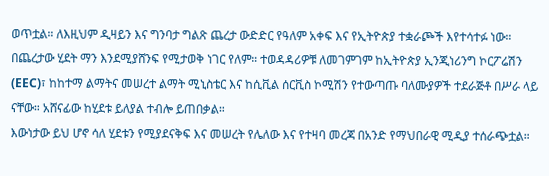ወጥቷል። ለእዚህም ዲዛይን እና ግንባታ ግልጽ ጨረታ ውድድር የዓለም አቀፍ እና የኢትዮጵያ ተቋራጮች እየተሳተፉ ነው። በጨረታው ሂደት ማን እንደሚያሸንፍ የሚታወቅ ነገር የለም። ተወዳዳሪዎቹ ለመገምገም ከኢትዮጵያ ኢንጂነሪንግ ኮርፖሬሽን (EEC)፣ ከከተማ ልማትና መሠረተ ልማት ሚኒስቴር እና ከሲቪል ሰርቪስ ኮሚሽን የተውጣጡ ባለሙያዎች ተደራጅቶ በሥራ ላይ ናቸው። አሸናፊው ከሂደቱ ይለያል ተብሎ ይጠበቃል።
እውነታው ይህ ሆኖ ሳለ ሂደቱን የሚያደናቅፍ እና መሠረት የሌለው እና የተዛባ መረጃ በአንድ የማህበራዊ ሚዲያ ተሰራጭቷል።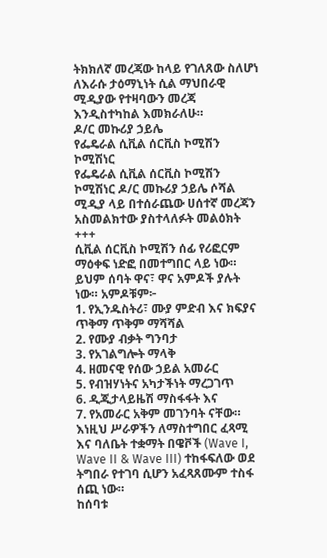ትክክለኛ መረጃው ከላይ የገለጸው ስለሆነ ለእራሱ ታዕማኒነት ሲል ማህበራዊ ሚዲያው የተዛባውን መረጃ እንዲስተካከል እመክራለሁ።
ዶ/ር መኩሪያ ኃይሌ
የፌዴራል ሲቪል ሰርቪስ ኮሚሽን ኮሚሽነር
የፌዴራል ሲቪል ሰርቪስ ኮሚሽን ኮሚሽነር ዶ/ር መኩሪያ ኃይሌ ሶሻል ሚዲያ ላይ በተሰራጨው ሀሰተኛ መረጃን አስመልክተው ያስተላለፉት መልዕክት
+++
ሲቪል ሰርቪስ ኮሚሽን ሰፊ የሪፎርም ማዕቀፍ ነድፎ በመተግበር ላይ ነው። ይህም ሰባት ዋና፣ ዋና አምዶች ያሉት ነው። አምዶቹም፦
1. የኢንዱስትሪ፣ ሙያ ምድብ እና ክፍያና ጥቅማ ጥቅም ማሻሻል
2. የሙያ ብቃት ግንባታ
3. የአገልግሎት ማላቅ
4. ዘመናዊ የሰው ኃይል አመራር
5. የብዝሃነትና አካታችነት ማረጋገጥ
6. ዲጂታላይዜሽ ማስፋፋት እና
7. የአመራር አቅም መገንባት ናቸው።
እነዚህ ሥራዎችን ለማስተግበር ፈጻሚ እና ባለቤት ተቋማት በዌቮች (Wave I, Wave II & Wave III) ተከፋፍለው ወደ ትግበራ የተገባ ሲሆን አፈጻጸሙም ተስፋ ሰጪ ነው።
ከሰባቱ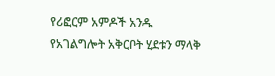የሪፎርም አምዶች አንዱ የአገልግሎት አቅርቦት ሂደቱን ማላቅ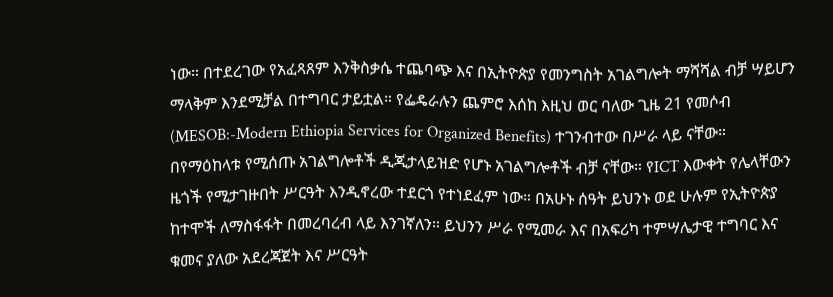ነው። በተደረገው የአፈጻጸም እንቅስቃሴ ተጨባጭ እና በኢትዮጵያ የመንግስት አገልግሎት ማሻሻል ብቻ ሣይሆን ማላቅም እንደሚቻል በተግባር ታይቷል። የፌዴራሉን ጨምሮ እሰከ እዚህ ወር ባለው ጊዜ 21 የመሶብ (MESOB:-Modern Ethiopia Services for Organized Benefits) ተገንብተው በሥራ ላይ ናቸው።
በየማዕከላቱ የሚሰጡ አገልግሎቶች ዲጂታላይዝድ የሆኑ አገልግሎቶች ብቻ ናቸው። የICT እውቀት የሌላቸውን ዜጎች የሚታገዙበት ሥርዓት እንዲኖረው ተደርጎ የተነደፈም ነው። በአሁኑ ሰዓት ይህንኑ ወደ ሁሉም የኢትዮጵያ ከተሞች ለማስፋፋት በመረባረብ ላይ እንገኛለን። ይህንን ሥራ የሚመራ እና በአፍሪካ ተምሣሌታዊ ተግባር እና ቁመና ያለው አደረጃጀት እና ሥርዓት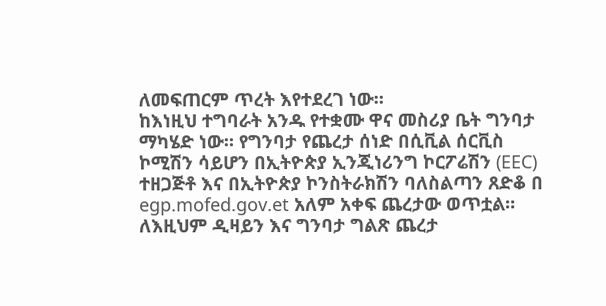ለመፍጠርም ጥረት እየተደረገ ነው።
ከእነዚህ ተግባራት አንዱ የተቋሙ ዋና መስሪያ ቤት ግንባታ ማካሄድ ነው። የግንባታ የጨረታ ሰነድ በሲቪል ሰርቪስ ኮሚሽን ሳይሆን በኢትዮጵያ ኢንጂነሪንግ ኮርፖሬሽን (EEC) ተዘጋጅቶ እና በኢትዮጵያ ኮንስትራክሽን ባለስልጣን ጸድቆ በ egp.mofed.gov.et አለም አቀፍ ጨረታው ወጥቷል። ለእዚህም ዲዛይን እና ግንባታ ግልጽ ጨረታ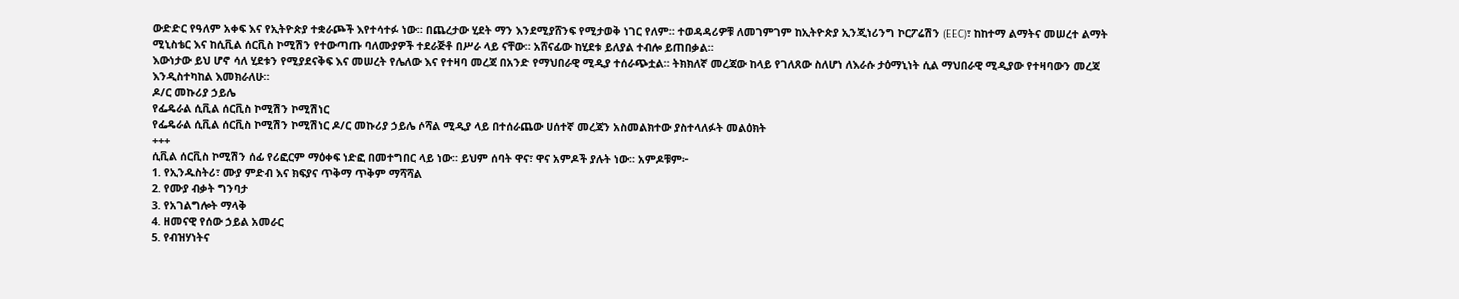ውድድር የዓለም አቀፍ እና የኢትዮጵያ ተቋራጮች እየተሳተፉ ነው። በጨረታው ሂደት ማን እንደሚያሸንፍ የሚታወቅ ነገር የለም። ተወዳዳሪዎቹ ለመገምገም ከኢትዮጵያ ኢንጂነሪንግ ኮርፖሬሽን (EEC)፣ ከከተማ ልማትና መሠረተ ልማት ሚኒስቴር እና ከሲቪል ሰርቪስ ኮሚሽን የተውጣጡ ባለሙያዎች ተደራጅቶ በሥራ ላይ ናቸው። አሸናፊው ከሂደቱ ይለያል ተብሎ ይጠበቃል።
እውነታው ይህ ሆኖ ሳለ ሂደቱን የሚያደናቅፍ እና መሠረት የሌለው እና የተዛባ መረጃ በአንድ የማህበራዊ ሚዲያ ተሰራጭቷል። ትክክለኛ መረጃው ከላይ የገለጸው ስለሆነ ለእራሱ ታዕማኒነት ሲል ማህበራዊ ሚዲያው የተዛባውን መረጃ እንዲስተካከል እመክራለሁ።
ዶ/ር መኩሪያ ኃይሌ
የፌዴራል ሲቪል ሰርቪስ ኮሚሽን ኮሚሽነር
የፌዴራል ሲቪል ሰርቪስ ኮሚሽን ኮሚሽነር ዶ/ር መኩሪያ ኃይሌ ሶሻል ሚዲያ ላይ በተሰራጨው ሀሰተኛ መረጃን አስመልክተው ያስተላለፉት መልዕክት
+++
ሲቪል ሰርቪስ ኮሚሽን ሰፊ የሪፎርም ማዕቀፍ ነድፎ በመተግበር ላይ ነው። ይህም ሰባት ዋና፣ ዋና አምዶች ያሉት ነው። አምዶቹም፦
1. የኢንዱስትሪ፣ ሙያ ምድብ እና ክፍያና ጥቅማ ጥቅም ማሻሻል
2. የሙያ ብቃት ግንባታ
3. የአገልግሎት ማላቅ
4. ዘመናዊ የሰው ኃይል አመራር
5. የብዝሃነትና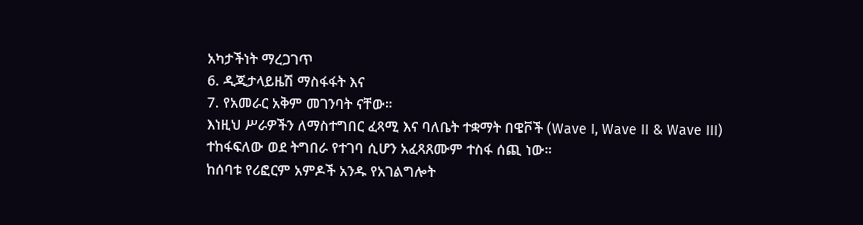አካታችነት ማረጋገጥ
6. ዲጂታላይዜሽ ማስፋፋት እና
7. የአመራር አቅም መገንባት ናቸው።
እነዚህ ሥራዎችን ለማስተግበር ፈጻሚ እና ባለቤት ተቋማት በዌቮች (Wave I, Wave II & Wave III) ተከፋፍለው ወደ ትግበራ የተገባ ሲሆን አፈጻጸሙም ተስፋ ሰጪ ነው።
ከሰባቱ የሪፎርም አምዶች አንዱ የአገልግሎት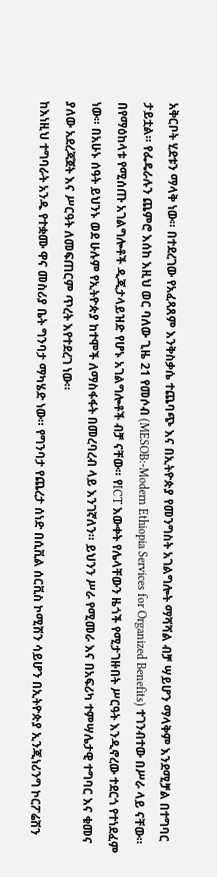አቅርቦት ሂደቱን ማላቅ ነው። በተደረገው የአፈጻጸም እንቅስቃሴ ተጨባጭ እና በኢትዮጵያ የመንግስት አገልግሎት ማሻሻል ብቻ ሣይሆን ማላቅም እንደሚቻል በተግባር ታይቷል። የፌዴራሉን ጨምሮ እሰከ እዚህ ወር ባለው ጊዜ 21 የመሶብ (MESOB:-Modern Ethiopia Services for Organized Benefits) ተገንብተው በሥራ ላይ ናቸው።
በየማዕከላቱ የሚሰጡ አገልግሎቶች ዲጂታላይዝድ የሆኑ አገልግሎቶች ብቻ ናቸው። የICT እውቀት የሌላቸውን ዜጎች የሚታገዙበት ሥርዓት እንዲኖረው ተደርጎ የተነደፈም ነው። በአሁኑ ሰዓት ይህንኑ ወደ ሁሉም የኢትዮጵያ ከተሞች ለማስፋፋት በመረባረብ ላይ እንገኛለን። ይህንን ሥራ የሚመራ እና በአፍሪካ ተምሣሌታዊ ተግባር እና ቁመና ያለው አደረጃጀት እና ሥርዓት ለመፍጠርም ጥረት እየተደረገ ነው።
ከእነዚህ ተግባራት አንዱ የተቋሙ ዋና መስሪያ ቤት ግንባታ ማካሄድ ነው። የግንባታ የጨረታ ሰነድ በሲቪል ሰርቪስ ኮሚሽን ሳይሆን በኢትዮጵያ ኢንጂነሪንግ ኮርፖሬሽን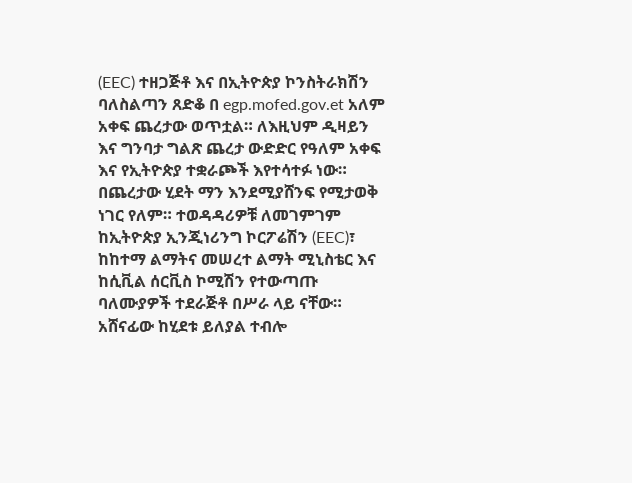(EEC) ተዘጋጅቶ እና በኢትዮጵያ ኮንስትራክሽን ባለስልጣን ጸድቆ በ egp.mofed.gov.et አለም አቀፍ ጨረታው ወጥቷል። ለእዚህም ዲዛይን እና ግንባታ ግልጽ ጨረታ ውድድር የዓለም አቀፍ እና የኢትዮጵያ ተቋራጮች እየተሳተፉ ነው። በጨረታው ሂደት ማን እንደሚያሸንፍ የሚታወቅ ነገር የለም። ተወዳዳሪዎቹ ለመገምገም ከኢትዮጵያ ኢንጂነሪንግ ኮርፖሬሽን (EEC)፣ ከከተማ ልማትና መሠረተ ልማት ሚኒስቴር እና ከሲቪል ሰርቪስ ኮሚሽን የተውጣጡ ባለሙያዎች ተደራጅቶ በሥራ ላይ ናቸው። አሸናፊው ከሂደቱ ይለያል ተብሎ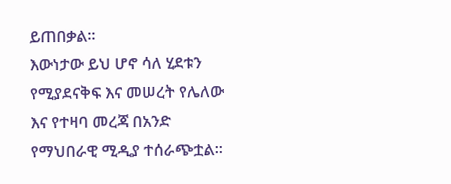ይጠበቃል።
እውነታው ይህ ሆኖ ሳለ ሂደቱን የሚያደናቅፍ እና መሠረት የሌለው እና የተዛባ መረጃ በአንድ የማህበራዊ ሚዲያ ተሰራጭቷል።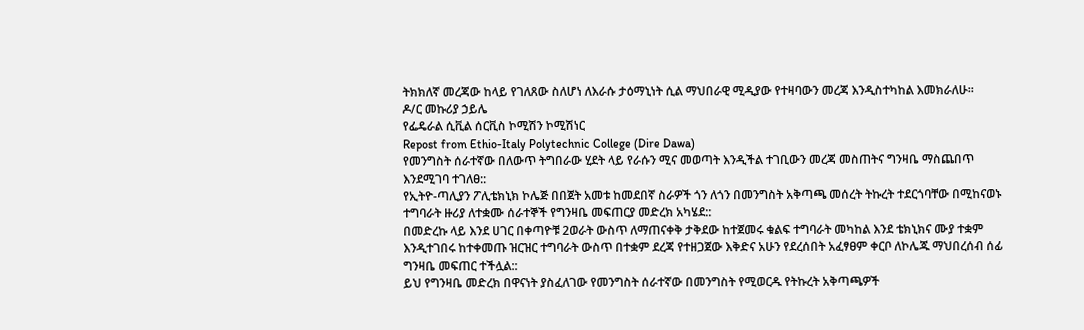ትክክለኛ መረጃው ከላይ የገለጸው ስለሆነ ለእራሱ ታዕማኒነት ሲል ማህበራዊ ሚዲያው የተዛባውን መረጃ እንዲስተካከል እመክራለሁ።
ዶ/ር መኩሪያ ኃይሌ
የፌዴራል ሲቪል ሰርቪስ ኮሚሽን ኮሚሽነር
Repost from Ethio-Italy Polytechnic College (Dire Dawa)
የመንግስት ሰራተኛው በለውጥ ትግበራው ሂደት ላይ የራሱን ሚና መወጣት እንዲችል ተገቢውን መረጃ መስጠትና ግንዛቤ ማስጨበጥ እንደሚገባ ተገለፀ::
የኢትዮ-ጣሊያን ፖሊቴክኒክ ኮሌጅ በበጀት አመቱ ከመደበኛ ስራዎች ጎን ለጎን በመንግስት አቅጣጫ መሰረት ትኩረት ተደርጎባቸው በሚከናወኑ ተግባራት ዙሪያ ለተቋሙ ሰራተኞች የግንዛቤ መፍጠርያ መድረክ አካሄደ::
በመድረኩ ላይ እንደ ሀገር በቀጣዮቹ 2ወራት ውስጥ ለማጠናቀቅ ታቅደው ከተጀመሩ ቁልፍ ተግባራት መካከል እንደ ቴክኒክና ሙያ ተቋም እንዲተገበሩ ከተቀመጡ ዝርዝር ተግባራት ውስጥ በተቋም ደረጃ የተዘጋጀው እቅድና አሁን የደረሰበት አፈፃፀም ቀርቦ ለኮሌጁ ማህበረሰብ ሰፊ ግንዛቤ መፍጠር ተችሏል::
ይህ የግንዛቤ መድረክ በዋናነት ያስፈለገው የመንግስት ሰራተኛው በመንግስት የሚወርዱ የትኩረት አቅጣጫዎች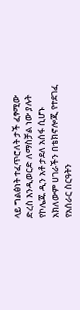ላይ ግልፅነት ተፈጥሮለት ታች ፈፃሚው ድረስ እንዲወርድ ለማስቻል ነው ያሉት የኮሌጁ ዲን አቶ ታደለ አሰፋ ሲሆኑ አክለውም ሀገራችን በቴክኖሎጂ የተደገፈ የአሰራር ስርዓትን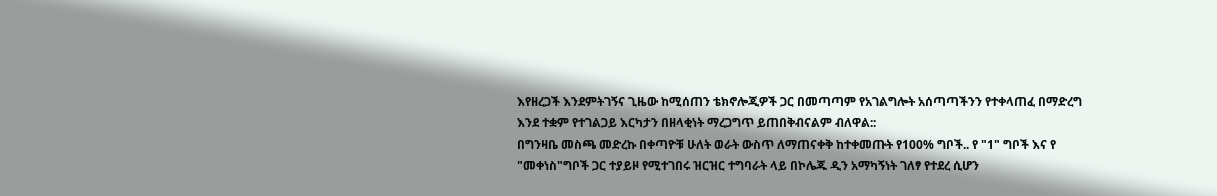እየዘረጋች እንደምትገኝና ጊዜው ከሚሰጠን ቴክኖሎጂዎች ጋር በመጣጣም የአገልግሎት አሰጣጣችንን የተቀላጠፈ በማድረግ እንደ ተቋም የተገልጋይ እርካታን በዘላቂነት ማረጋግጥ ይጠበቅብናልም ብለዋል::
በግንዛቤ መስጫ መድረኩ በቀጣዮቹ ሁለት ወራት ውስጥ ለማጠናቀቅ ከተቀመጡት የ100% ግቦች.. የ "1" ግቦች እና የ "መቀነስ"ግቦች ጋር ተያይዞ የሚተገበሩ ዝርዝር ተግባራት ላይ በኮሌጁ ዲን አማካኝነት ገለፃ የተደረ ሲሆን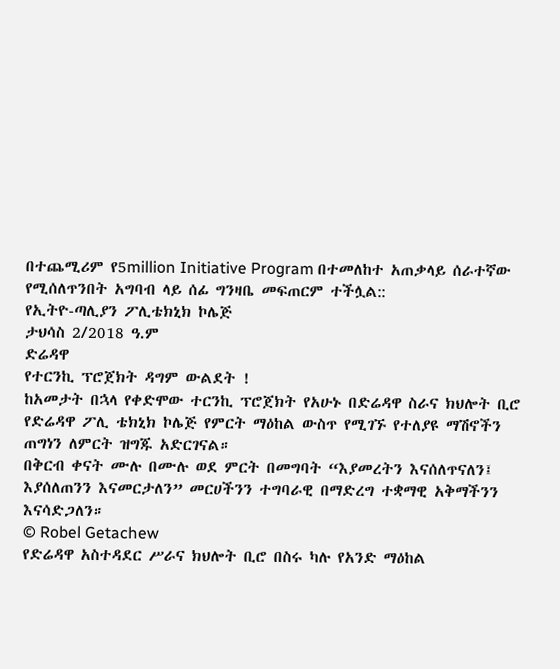በተጨሚሪም የ5million Initiative Program በተመለከተ አጠቃላይ ሰራተኛው የሚሰለጥንበት አግባብ ላይ ሰፊ ግንዛቤ መፍጠርም ተችሏል::
የኢትዮ-ጣሊያን ፖሊቴክኒክ ኮሌጅ
ታህሳስ 2/2018 ዓ.ም
ድሬዳዋ
የተርንኪ ፕሮጀክት ዳግም ውልደት !
ከአመታት በኋላ የቀድሞው ተርንኪ ፕሮጀክት የአሁኑ በድሬዳዋ ስራና ክህሎት ቢሮ የድሬዳዋ ፖሊ ቴክኒክ ኮሌጅ የምርት ማዕከል ውስጥ የሚገኙ የተለያዩ ማሽኖችን ጠግነን ለምርት ዝግጁ አድርገናል።
በቅርብ ቀናት ሙሉ በሙሉ ወደ ምርት በመግባት “እያመረትን እናሰለጥናለን፤ እያሰለጠንን እናመርታለን” መርሀችንን ተግባራዊ በማድረግ ተቋማዊ አቅማችንን እናሳድጋለን።
© Robel Getachew
የድሬዳዋ አስተዳደር ሥራና ክህሎት ቢሮ በስሩ ካሉ የአንድ ማዕከል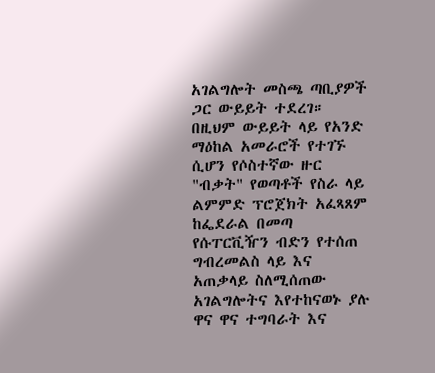አገልግሎት መስጫ ጣቢያዎች ጋር ውይይት ተደረገ።
በዚህም ውይይት ላይ የአንድ ማዕከል አመራሮች የተገኙ ሲሆን የሶስተኛው ዙር "ብቃት" የወጣቶች የስራ ላይ ልምምድ ፕሮጀክት አፈጻጸም ከፌደራል በመጣ የሱፐርቪዥን ብድን የተሰጠ ግብረመልስ ላይ እና አጠቃላይ ስለሚሰጠው አገልግሎትና እየተከናወኑ ያሉ ዋና ዋና ተግባራት እና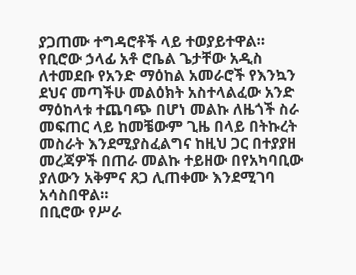ያጋጠሙ ተግዳሮቶች ላይ ተወያይተዋል።
የቢሮው ኃላፊ አቶ ሮቤል ጌታቸው አዲስ ለተመደቡ የአንድ ማዕከል አመራሮች የእንኳን ደህና መጣችሁ መልዕክት አስተላልፈው አንድ ማዕከላቱ ተጨባጭ በሆነ መልኩ ለዜጎች ስራ መፍጠር ላይ ከመቼውም ጊዜ በላይ በትኩረት መስራት እንደሚያስፈልግና ከዚህ ጋር በተያያዘ መረጃዎች በጠራ መልኩ ተይዘው በየአካባቢው ያለውን አቅምና ጸጋ ሊጠቀሙ እንደሚገባ አሳስበዋል።
በቢሮው የሥራ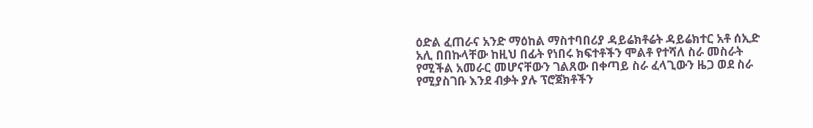ዕድል ፈጠራና አንድ ማዕከል ማስተባበሪያ ዳይሬክቶሬት ዳይሬክተር አቶ ሰኢድ አሊ በበኩላቸው ከዚህ በፊት የነበሩ ክፍተቶችን ሞልቶ የተሻለ ስራ መስራት የሚችል አመራር መሆናቸውን ገልጸው በቀጣይ ስራ ፈላጊውን ዜጋ ወደ ስራ የሚያስገቡ እንደ ብቃት ያሉ ፕሮጀክቶችን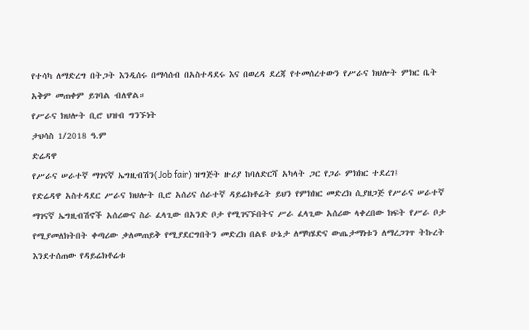የተሳካ ለማድረግ በትጋት እንዲሰሩ በማሳሰብ በአስተዳደሩ እና በወረዳ ደረጃ የተመሰረተውን የሥራና ክህሎት ምክር ቤት አቅም መጠቀም ይገባል ብለዋል።
የሥራና ክህሎት ቢሮ ህዝብ ግንኙነት
ታህሳስ 1/2018 ዓ.ም
ድሬዳዋ
የሥራና ሠራተኛ ማገናኛ ኤግዚብሽን(Job fair) ዝግጅት ዙሪያ ከባለድርሻ አካላት ጋር የጋራ ምክክር ተደረገ፤
የድሬዳዋ አስተዳደር ሥራና ክህሎት ቢሮ አሰሪና ሰራተኛ ዳይሬክቶሬት ይህን የምክክር መድረክ ሲያዘጋጅ የሥራና ሠራተኛ ማገናኛ ኤግዚብሽኖች አሰሪውና ስራ ፈላጊው በአንድ ቦታ የሚገናኙበትና ሥራ ፈላጊው አሰሪው ላቀረበው ክፍት የሥራ ቦታ የሚያመለክትበት ቀጣሪው ቃለመጠይቅ የሚያደርግበትን መድረክ በልዩ ሁኔታ ለማካሄድና ውጤታማነቱን ለማረጋገጥ ትኩረት እንደተሰጠው የዳይሬክቶሬቱ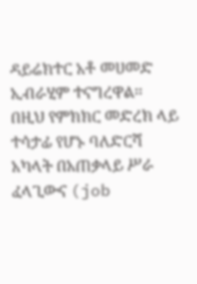ዳይሬክተር አቶ መሀመድ ኢብራሂም ተናግረዋል፡፡
በዚህ የምክክር መድረክ ላይ ተሳታፊ የሆኑ ባለድርሻ አካላት በአጠቃላይ ሥራ ፈላጊውና (job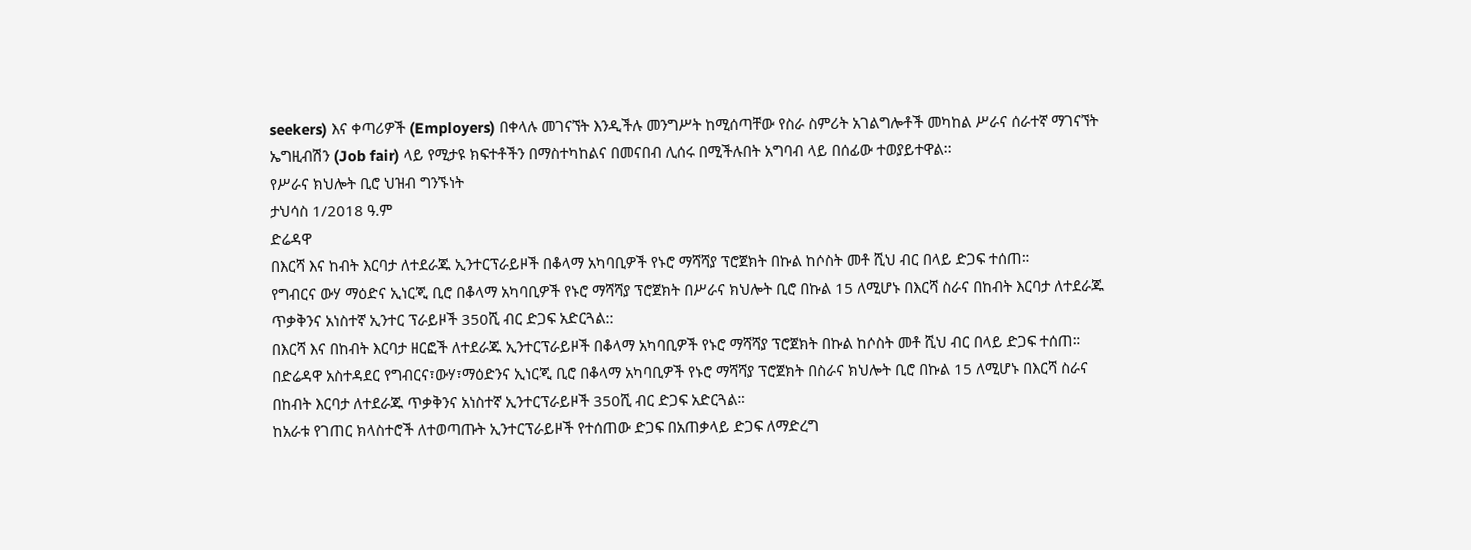seekers) እና ቀጣሪዎች (Employers) በቀላሉ መገናኘት እንዲችሉ መንግሥት ከሚሰጣቸው የስራ ስምሪት አገልግሎቶች መካከል ሥራና ሰራተኛ ማገናኘት ኤግዚብሽን (Job fair) ላይ የሚታዩ ክፍተቶችን በማስተካከልና በመናበብ ሊሰሩ በሚችሉበት አግባብ ላይ በሰፊው ተወያይተዋል፡፡
የሥራና ክህሎት ቢሮ ህዝብ ግንኙነት
ታህሳስ 1/2018 ዓ.ም
ድሬዳዋ
በእርሻ እና ከብት እርባታ ለተደራጁ ኢንተርፕራይዞች በቆላማ አካባቢዎች የኑሮ ማሻሻያ ፕሮጀክት በኩል ከሶስት መቶ ሺህ ብር በላይ ድጋፍ ተሰጠ።
የግብርና ውሃ ማዕድና ኢነርጂ ቢሮ በቆላማ አካባቢዎች የኑሮ ማሻሻያ ፕሮጀክት በሥራና ክህሎት ቢሮ በኩል 15 ለሚሆኑ በእርሻ ስራና በከብት እርባታ ለተደራጁ ጥቃቅንና አነስተኛ ኢንተር ፕራይዞች 350ሺ ብር ድጋፍ አድርጓል::
በእርሻ እና በከብት እርባታ ዘርፎች ለተደራጁ ኢንተርፕራይዞች በቆላማ አካባቢዎች የኑሮ ማሻሻያ ፕሮጀክት በኩል ከሶስት መቶ ሺህ ብር በላይ ድጋፍ ተሰጠ።
በድሬዳዋ አስተዳደር የግብርና፣ውሃ፣ማዕድንና ኢነርጂ ቢሮ በቆላማ አካባቢዎች የኑሮ ማሻሻያ ፕሮጀክት በስራና ክህሎት ቢሮ በኩል 15 ለሚሆኑ በእርሻ ስራና በከብት እርባታ ለተደራጁ ጥቃቅንና አነስተኛ ኢንተርፕራይዞች 350ሺ ብር ድጋፍ አድርጓል።
ከአራቱ የገጠር ክላስተሮች ለተወጣጡት ኢንተርፕራይዞች የተሰጠው ድጋፍ በአጠቃላይ ድጋፍ ለማድረግ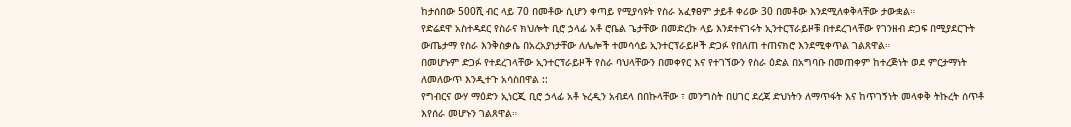ከታሰበው 500ሺ ብር ላይ 70 በመቶው ሲሆን ቀጣይ የሚያሳዩት የስራ አፈፃፀም ታይቶ ቀሪው 30 በመቶው እንደሚለቀቅላቸው ታውቋል።
የድሬደዋ አስተዳደር የስራና ክህሎት ቢሮ ኃላፊ አቶ ሮቤል ጌታቸው በመድረኩ ላይ እንደተናገሩት ኢንተርፕራይዞቹ በተደረገላቸው የገንዘብ ድጋፍ በሚያደርጉት ውጤታማ የስራ እንቅስቃሴ በአረአያነታቸው ለሌሎች ተመሳሳይ ኢንተርፕራይዞች ድጋፉ የበለጠ ተጠናክሮ እንደሚቀጥል ገልጸዋል።
በመሆኑም ድጋፉ የተደረገላቸው ኢንተርፕራይዞች የስራ ባህላቸውን በመቀየር እና የተገኘውን የስራ ዕድል በአግባቡ በመጠቀም ከተረጅነት ወደ ምርታማነት ለመለውጥ እንዲተጉ አሳስበዋል ::
የግብርና ውሃ ማዕድን ኢነርጂ ቢሮ ኃላፊ አቶ ኑረዲን አብደላ በበኩላቸው ፣ መንግስት በሀገር ደረጃ ድህነትን ለማጥፋት እና ከጥገኝነት መላቀቅ ትኩረት ሰጥቶ እየሰራ መሆኑን ገልጸዋል።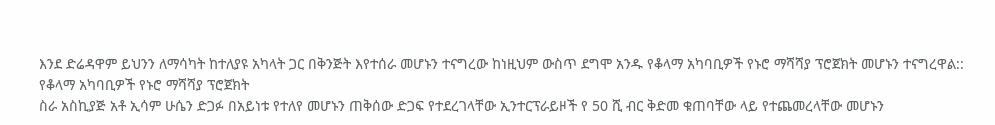እንደ ድሬዳዋም ይህንን ለማሳካት ከተለያዩ አካላት ጋር በቅንጅት እየተሰራ መሆኑን ተናግረው ከነዚህም ውስጥ ደግሞ አንዱ የቆላማ አካባቢዎች የኑሮ ማሻሻያ ፕሮጀክት መሆኑን ተናግረዋል::
የቆላማ አካባቢዎች የኑሮ ማሻሻያ ፕሮጀክት
ስራ አስኪያጅ አቶ ኢሳም ሁሴን ድጋፉ በአይነቱ የተለየ መሆኑን ጠቅሰው ድጋፍ የተደረገላቸው ኢንተርፕራይዞች የ 50 ሺ ብር ቅድመ ቁጠባቸው ላይ የተጨመረላቸው መሆኑን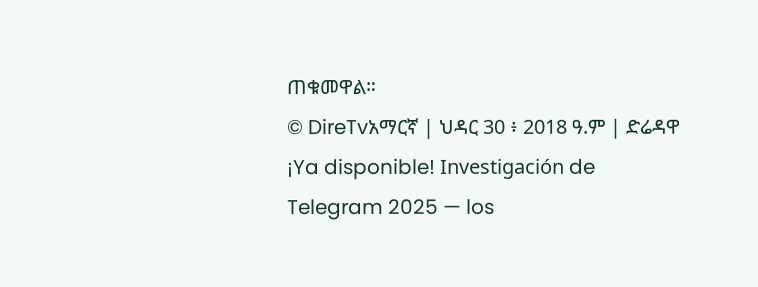ጠቁመዋል።
© DireTvአማርኛ | ህዳር 30 ፥ 2018 ዓ.ም | ድሬዳዋ
¡Ya disponible! Investigación de Telegram 2025 — los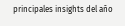principales insights del año